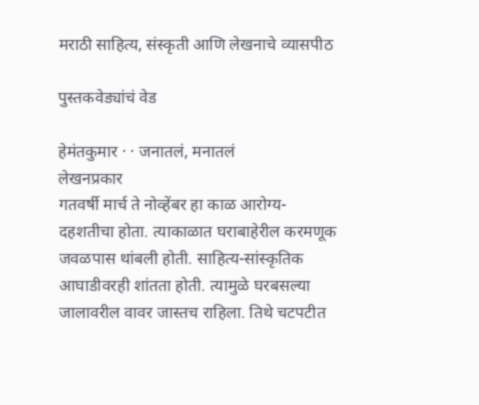मराठी साहित्य, संस्कृती आणि लेखनाचे व्यासपीठ

पुस्तकवेड्यांचं वेड

हेमंतकुमार · · जनातलं, मनातलं
लेखनप्रकार
गतवर्षी मार्च ते नोव्हेंबर हा काळ आरोग्य-दहशतीचा होता. त्याकाळात घराबाहेरील करमणूक जवळपास थांबली होती. साहित्य-सांस्कृतिक आघाडीवरही शांतता होती. त्यामुळे घरबसल्या जालावरील वावर जास्तच राहिला. तिथे चटपटीत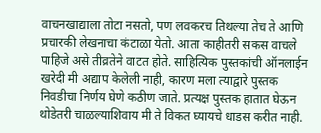वाचनखाद्याला तोटा नसतो, पण लवकरच तिथल्या तेच ते आणि प्रचारकी लेखनाचा कंटाळा येतो. आता काहीतरी सकस वाचले पाहिजे असे तीव्रतेने वाटत होते. साहित्यिक पुस्तकांची ऑनलाईन खरेदी मी अद्याप केलेली नाही, कारण मला त्याद्वारे पुस्तक निवडीचा निर्णय घेणे कठीण जाते. प्रत्यक्ष पुस्तक हातात घेऊन थोडेतरी चाळल्याशिवाय मी ते विकत घ्यायचे धाडस करीत नाही.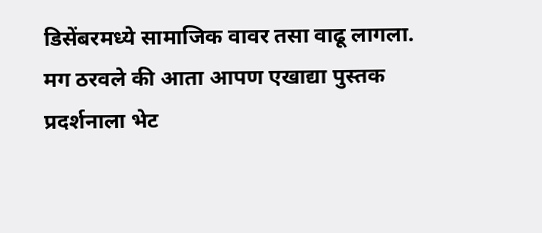डिसेंबरमध्ये सामाजिक वावर तसा वाढू लागला. मग ठरवले की आता आपण एखाद्या पुस्तक प्रदर्शनाला भेट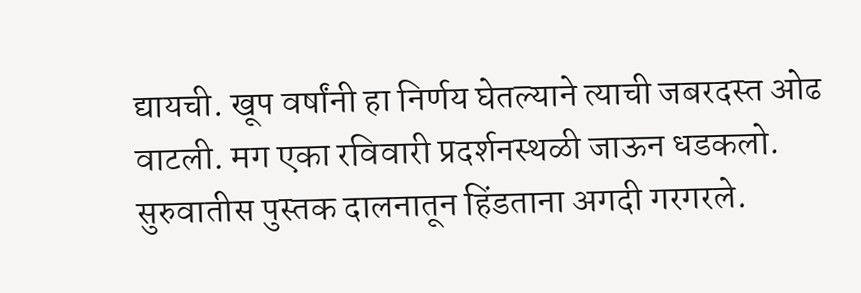द्यायची. खूप वर्षांनी हा निर्णय घेतल्याने त्याची जबरदस्त ओढ वाटली. मग एका रविवारी प्रदर्शनस्थळी जाऊन धडकलो. सुरुवातीस पुस्तक दालनातून हिंडताना अगदी गरगरले.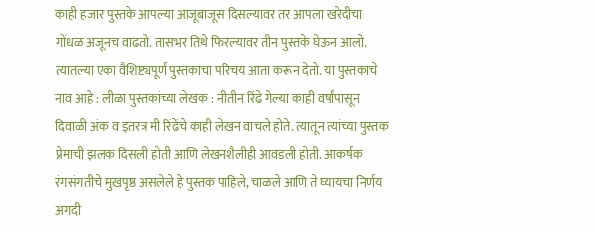काही हजार पुस्तके आपल्या आजूबाजूस दिसल्यावर तर आपला खरेदीचा गोंधळ अजूनच वाढतो. तासभर तिथे फिरल्यावर तीन पुस्तके घेऊन आलो. त्यातल्या एका वैशिष्ट्यपूर्ण पुस्तकाचा परिचय आता करून देतो. या पुस्तकाचे नाव आहे : लीळा पुस्तकांच्या लेखक : नीतीन रिंढे गेल्या काही वर्षांपासून दिवाळी अंक व इतरत्र मी रिंढेंचे काही लेखन वाचले होते. त्यातून त्यांच्या पुस्तक प्रेमाची झलक दिसली होती आणि लेखनशैलीही आवडली होती. आकर्षक रंगसंगतीचे मुखपृष्ठ असलेले हे पुस्तक पाहिले, चाळले आणि ते घ्यायचा निर्णय अगदी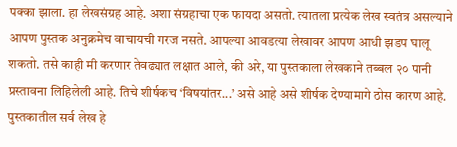पक्का झाला. हा लेखसंग्रह आहे. अशा संग्रहाचा एक फायदा असतो. त्यातला प्रत्येक लेख स्वतंत्र असल्याने आपण पुस्तक अनुक्रमेच वाचायची गरज नसते. आपल्या आवडत्या लेखावर आपण आधी झडप घालू शकतो. तसे काही मी करणार तेवढ्यात लक्षात आले, की अरे, या पुस्तकाला लेखकाने तब्बल २० पानी प्रस्तावना लिहिलेली आहे. तिचे शीर्षकच ‘विषयांतर...’ असे आहे असे शीर्षक देण्यामागे ठोस कारण आहे. पुस्तकातील सर्व लेख हे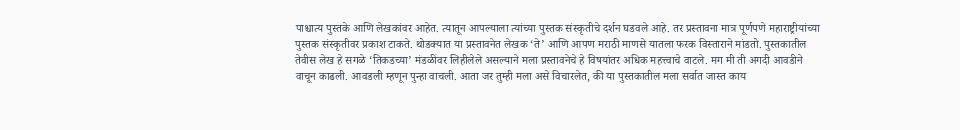पाश्चात्य पुस्तके आणि लेखकांवर आहेत. त्यातून आपल्याला त्यांच्या पुस्तक संस्कृतीचे दर्शन घडवले आहे. तर प्रस्तावना मात्र पूर्णपणे महाराष्ट्रीयांच्या पुस्तक संस्कृतीवर प्रकाश टाकते. थोडक्यात या प्रस्तावनेत लेखक ‘ते’ आणि आपण मराठी माणसे यातला फरक विस्ताराने मांडतो. पुस्तकातील तेवीस लेख हे सगळे ‘तिकडच्या’ मंडळींवर लिहीलेले असल्याने मला प्रस्तावनेचे हे विषयांतर अधिक महत्त्वाचे वाटले. मग मी ती अगदी आवडीने वाचून काढली. आवडली म्हणून पुन्हा वाचली. आता जर तुम्ही मला असे विचारलेत, की या पुस्तकातील मला सर्वात जास्त काय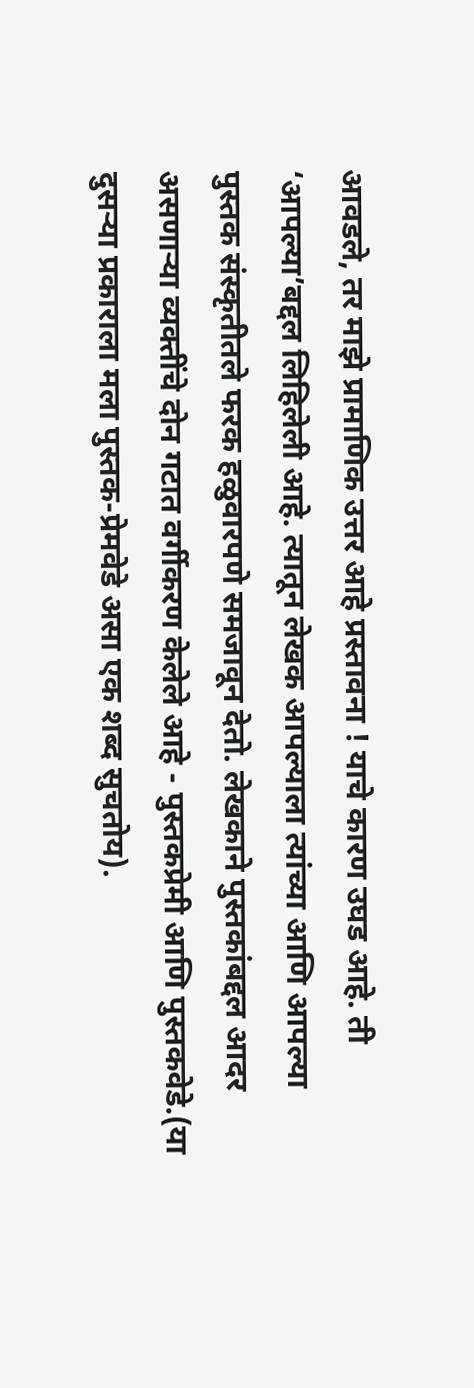आवडले, तर माझे प्रामाणिक उत्तर आहे प्रस्तावना ! याचे कारण उघड आहे. ती ‘आपल्या’बद्दल लिहिलेली आहे. त्यातून लेखक आपल्याला त्यांच्या आणि आपल्या पुस्तक संस्कृतीतले फरक हळुवारपणे समजावून देतो. लेखकाने पुस्तकांबद्दल आदर असणार्‍या व्यक्तींचे दोन गटात वर्गीकरण केलेले आहे - पुस्तकप्रेमी आणि पुस्तकवेडे.(या दुसऱ्या प्रकाराला मला पुस्तक-प्रेमवेडे असा एक शब्द सुचतोय).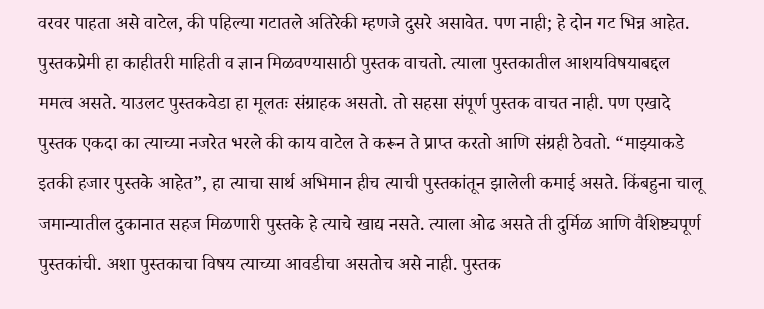वरवर पाहता असे वाटेल, की पहिल्या गटातले अतिरेकी म्हणजे दुसरे असावेत. पण नाही; हे दोन गट भिन्न आहेत. पुस्तकप्रेमी हा काहीतरी माहिती व ज्ञान मिळवण्यासाठी पुस्तक वाचतो. त्याला पुस्तकातील आशयविषयाबद्दल ममत्व असते. याउलट पुस्तकवेडा हा मूलतः संग्राहक असतो. तो सहसा संपूर्ण पुस्तक वाचत नाही. पण एखादे पुस्तक एकदा का त्याच्या नजरेत भरले की काय वाटेल ते करून ते प्राप्त करतो आणि संग्रही ठेवतो. “माझ्याकडे इतकी हजार पुस्तके आहेत”, हा त्याचा सार्थ अभिमान हीच त्याची पुस्तकांतून झालेली कमाई असते. किंबहुना चालू जमान्यातील दुकानात सहज मिळणारी पुस्तके हे त्याचे खाद्य नसते. त्याला ओढ असते ती दुर्मिळ आणि वैशिष्ट्यपूर्ण पुस्तकांची. अशा पुस्तकाचा विषय त्याच्या आवडीचा असतोच असे नाही. पुस्तक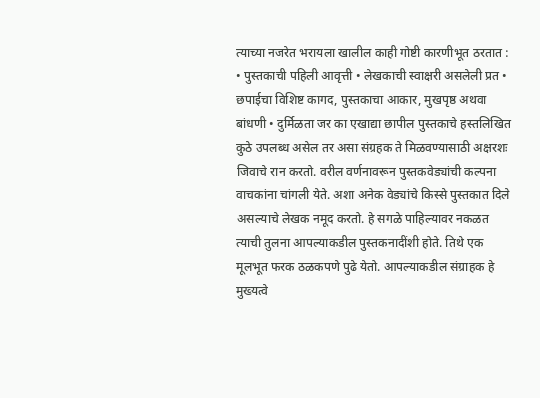त्याच्या नजरेत भरायला खालील काही गोष्टी कारणीभूत ठरतात : • पुस्तकाची पहिली आवृत्ती • लेखकाची स्वाक्षरी असलेली प्रत • छपाईचा विशिष्ट कागद, पुस्तकाचा आकार, मुखपृष्ठ अथवा बांधणी • दुर्मिळता जर का एखाद्या छापील पुस्तकाचे हस्तलिखित कुठे उपलब्ध असेल तर असा संग्रहक ते मिळवण्यासाठी अक्षरशः जिवाचे रान करतो. वरील वर्णनावरून पुस्तकवेड्यांची कल्पना वाचकांना चांगली येते. अशा अनेक वेड्यांचे किस्से पुस्तकात दिले असल्याचे लेखक नमूद करतो. हे सगळे पाहिल्यावर नकळत त्याची तुलना आपल्याकडील पुस्तकनादींशी होते. तिथे एक मूलभूत फरक ठळकपणे पुढे येतो. आपल्याकडील संग्राहक हे मुख्यत्वे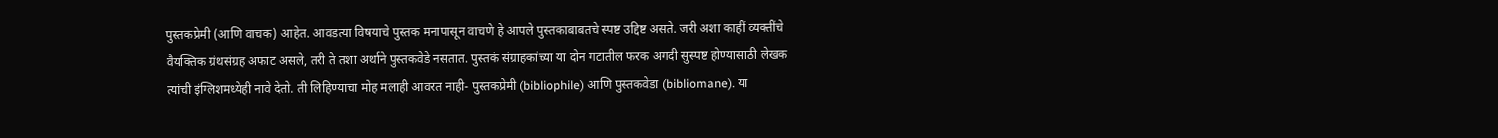पुस्तकप्रेमी (आणि वाचक) आहेत. आवडत्या विषयाचे पुस्तक मनापासून वाचणे हे आपले पुस्तकाबाबतचे स्पष्ट उद्दिष्ट असते. जरी अशा काहीं व्यक्तींचे वैयक्तिक ग्रंथसंग्रह अफाट असले, तरी ते तशा अर्थाने पुस्तकवेडे नसतात. पुस्तकं संग्राहकांच्या या दोन गटातील फरक अगदी सुस्पष्ट होण्यासाठी लेखक त्यांची इंग्लिशमध्येही नावे देतो. ती लिहिण्याचा मोह मलाही आवरत नाही- पुस्तकप्रेमी (bibliophile) आणि पुस्तकवेडा (bibliomane). या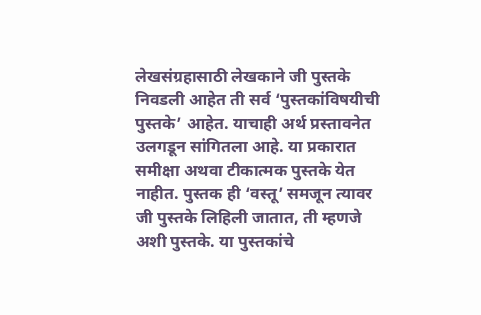लेखसंग्रहासाठी लेखकाने जी पुस्तके निवडली आहेत ती सर्व ‘पुस्तकांविषयीची पुस्तके’ आहेत. याचाही अर्थ प्रस्तावनेत उलगडून सांगितला आहे. या प्रकारात समीक्षा अथवा टीकात्मक पुस्तके येत नाहीत. पुस्तक ही ‘वस्तू’ समजून त्यावर जी पुस्तके लिहिली जातात, ती म्हणजे अशी पुस्तके. या पुस्तकांचे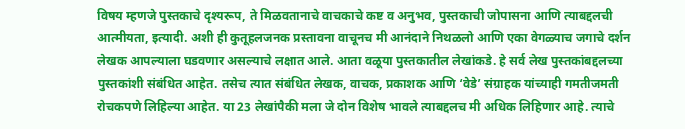विषय म्हणजे पुस्तकाचे दृश्यरूप, ते मिळवतानाचे वाचकाचे कष्ट व अनुभव, पुस्तकाची जोपासना आणि त्याबद्दलची आत्मीयता, इत्यादी. अशी ही कुतूहलजनक प्रस्तावना वाचूनच मी आनंदाने निथळलो आणि एका वेगळ्याच जगाचे दर्शन लेखक आपल्याला घडवणार असल्याचे लक्षात आले. आता वळूया पुस्तकातील लेखांकडे. हे सर्व लेख पुस्तकांबद्दलच्या पुस्तकांशी संबंधित आहेत. तसेच त्यात संबंधित लेखक, वाचक, प्रकाशक आणि ‘वेडे’ संग्राहक यांच्याही गमतीजमती रोचकपणे लिहिल्या आहेत. या 23 लेखांपैकी मला जे दोन विशेष भावले त्याबद्दलच मी अधिक लिहिणार आहे. त्याचे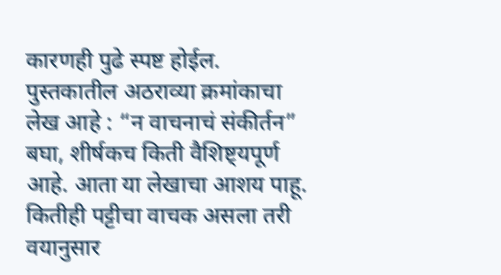कारणही पुढे स्पष्ट होईल. पुस्तकातील अठराव्या क्रमांकाचा लेख आहे : “न वाचनाचं संकीर्तन” बघा, शीर्षकच किती वैशिष्ट्यपूर्ण आहे. आता या लेखाचा आशय पाहू. कितीही पट्टीचा वाचक असला तरी वयानुसार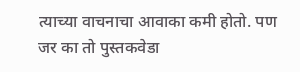त्याच्या वाचनाचा आवाका कमी होतो. पण जर का तो पुस्तकवेडा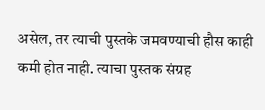असेल, तर त्याची पुस्तके जमवण्याची हौस काही कमी होत नाही. त्याचा पुस्तक संग्रह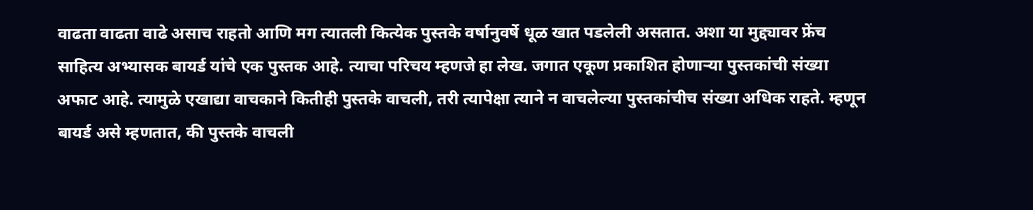वाढता वाढता वाढे असाच राहतो आणि मग त्यातली कित्येक पुस्तके वर्षानुवर्षे धूळ खात पडलेली असतात. अशा या मुद्द्यावर फ्रेंच साहित्य अभ्यासक बायर्ड यांचे एक पुस्तक आहे. त्याचा परिचय म्हणजे हा लेख. जगात एकूण प्रकाशित होणाऱ्या पुस्तकांची संख्या अफाट आहे. त्यामुळे एखाद्या वाचकाने कितीही पुस्तके वाचली, तरी त्यापेक्षा त्याने न वाचलेल्या पुस्तकांचीच संख्या अधिक राहते. म्हणून बायर्ड असे म्हणतात, की पुस्तके वाचली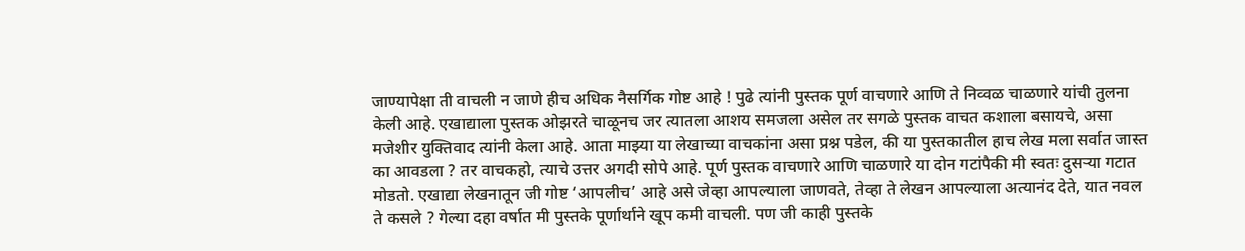जाण्यापेक्षा ती वाचली न जाणे हीच अधिक नैसर्गिक गोष्ट आहे ! पुढे त्यांनी पुस्तक पूर्ण वाचणारे आणि ते निव्वळ चाळणारे यांची तुलना केली आहे. एखाद्याला पुस्तक ओझरते चाळूनच जर त्यातला आशय समजला असेल तर सगळे पुस्तक वाचत कशाला बसायचे, असा मजेशीर युक्तिवाद त्यांनी केला आहे. आता माझ्या या लेखाच्या वाचकांना असा प्रश्न पडेल, की या पुस्तकातील हाच लेख मला सर्वात जास्त का आवडला ? तर वाचकहो, त्याचे उत्तर अगदी सोपे आहे. पूर्ण पुस्तक वाचणारे आणि चाळणारे या दोन गटांपैकी मी स्वतः दुसऱ्या गटात मोडतो. एखाद्या लेखनातून जी गोष्ट ‘आपलीच’ आहे असे जेव्हा आपल्याला जाणवते, तेव्हा ते लेखन आपल्याला अत्यानंद देते, यात नवल ते कसले ? गेल्या दहा वर्षात मी पुस्तके पूर्णार्थाने खूप कमी वाचली. पण जी काही पुस्तके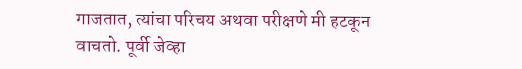गाजतात, त्यांचा परिचय अथवा परीक्षणे मी हटकून वाचतो. पूर्वी जेव्हा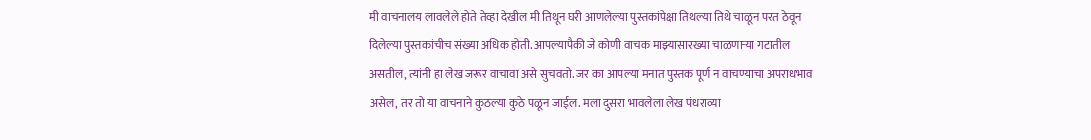मी वाचनालय लावलेले होते तेव्हा देखील मी तिथून घरी आणलेल्या पुस्तकांपेक्षा तिथल्या तिथे चाळून परत ठेवून दिलेल्या पुस्तकांचीच संख्या अधिक होती. आपल्यापैकी जे कोणी वाचक माझ्यासारख्या चाळणाऱ्या गटातील असतील, त्यांनी हा लेख जरूर वाचावा असे सुचवतो. जर का आपल्या मनात पुस्तक पूर्ण न वाचण्याचा अपराधभाव असेल, तर तो या वाचनाने कुठल्या कुठे पळून जाईल. मला दुसरा भावलेला लेख पंधराव्या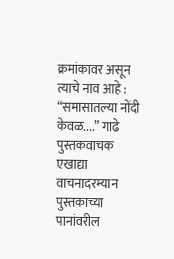क्रमांकावर असून त्याचे नाव आहे : “समासातल्या नोंदी केवळ....” गाढे पुस्तकवाचक एखाद्या वाचनादरम्यान पुस्तकाच्या पानांवरील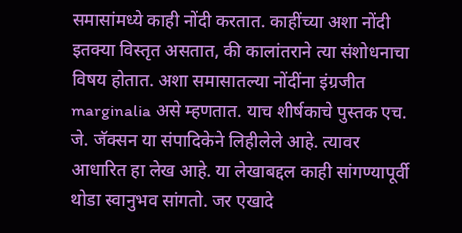समासांमध्ये काही नोंदी करतात. काहींच्या अशा नोंदी इतक्या विस्तृत असतात, की कालांतराने त्या संशोधनाचा विषय होतात. अशा समासातल्या नोंदींना इंग्रजीत marginalia असे म्हणतात. याच शीर्षकाचे पुस्तक एच. जे. जॅक्सन या संपादिकेने लिहीलेले आहे. त्यावर आधारित हा लेख आहे. या लेखाबद्दल काही सांगण्यापूर्वी थोडा स्वानुभव सांगतो. जर एखादे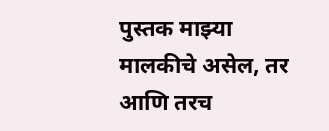पुस्तक माझ्या मालकीचे असेल, तर आणि तरच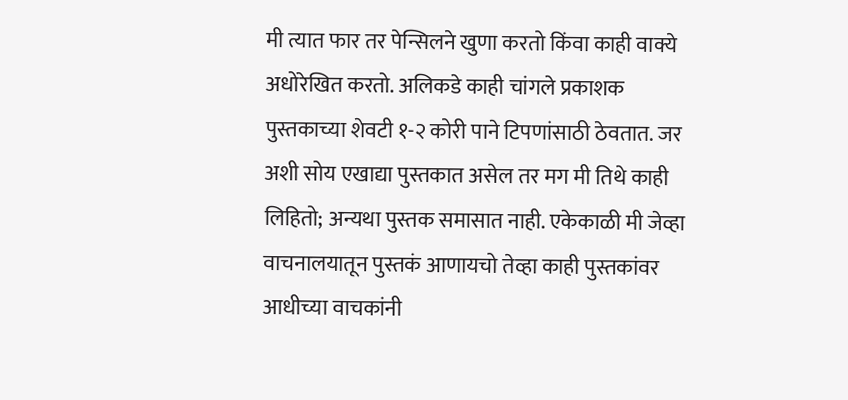मी त्यात फार तर पेन्सिलने खुणा करतो किंवा काही वाक्ये अधोरेखित करतो. अलिकडे काही चांगले प्रकाशक पुस्तकाच्या शेवटी १-२ कोरी पाने टिपणांसाठी ठेवतात. जर अशी सोय एखाद्या पुस्तकात असेल तर मग मी तिथे काही लिहितो; अन्यथा पुस्तक समासात नाही. एकेकाळी मी जेव्हा वाचनालयातून पुस्तकं आणायचो तेव्हा काही पुस्तकांवर आधीच्या वाचकांनी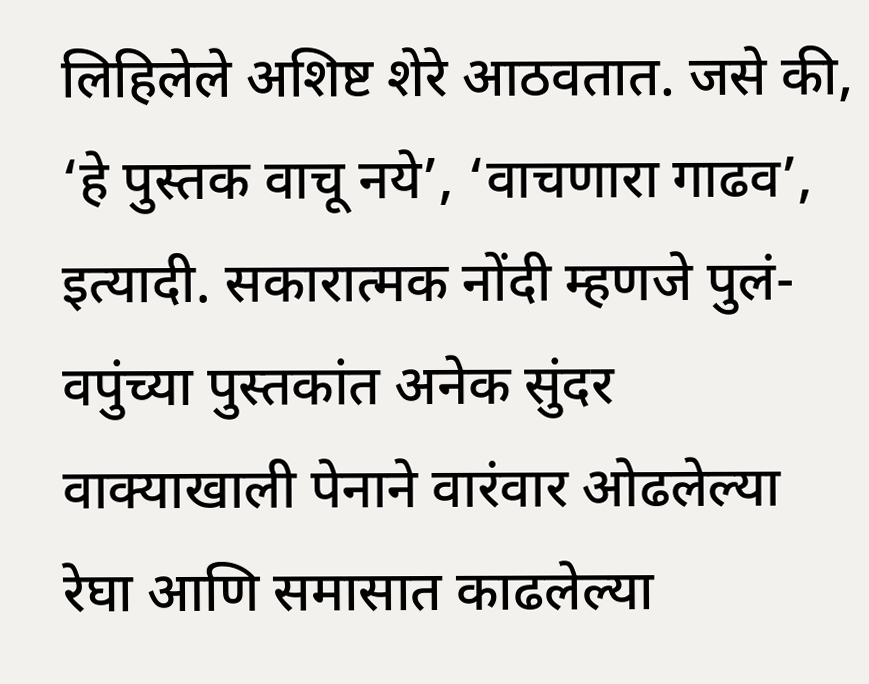लिहिलेले अशिष्ट शेरे आठवतात. जसे की, ‘हे पुस्तक वाचू नये’, ‘वाचणारा गाढव’, इत्यादी. सकारात्मक नोंदी म्हणजे पुलं-वपुंच्या पुस्तकांत अनेक सुंदर वाक्याखाली पेनाने वारंवार ओढलेल्या रेघा आणि समासात काढलेल्या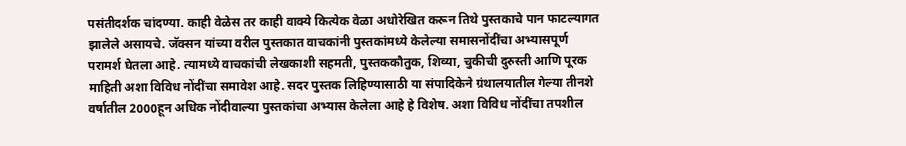पसंतीदर्शक चांदण्या. काही वेळेस तर काही वाक्ये कित्येक वेळा अधोरेखित करून तिथे पुस्तकाचे पान फाटल्यागत झालेले असायचे. जॅक्सन यांच्या वरील पुस्तकात वाचकांनी पुस्तकांमध्ये केलेल्या समासनोंदींचा अभ्यासपूर्ण परामर्श घेतला आहे. त्यामध्ये वाचकांची लेखकाशी सहमती, पुस्तककौतुक, शिव्या, चुकीची दुरुस्ती आणि पूरक माहिती अशा विविध नोंदींचा समावेश आहे. सदर पुस्तक लिहिण्यासाठी या संपादिकेने ग्रंथालयातील गेल्या तीनशे वर्षातील 2000हून अधिक नोंदीवाल्‍या पुस्तकांचा अभ्यास केलेला आहे हे विशेष. अशा विविध नोंदींचा तपशील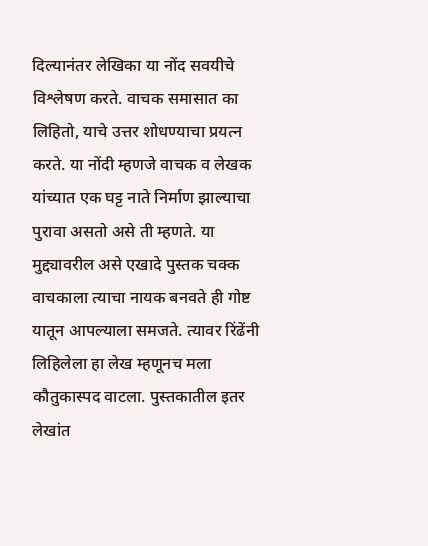दिल्यानंतर लेखिका या नोंद सवयीचे विश्लेषण करते. वाचक समासात का लिहितो, याचे उत्तर शोधण्याचा प्रयत्न करते. या नोंदी म्हणजे वाचक व लेखक यांच्यात एक घट्ट नाते निर्माण झाल्याचा पुरावा असतो असे ती म्हणते. या मुद्द्यावरील असे एखादे पुस्तक चक्क वाचकाला त्याचा नायक बनवते ही गोष्ट यातून आपल्याला समजते. त्यावर रिंढेंनी लिहिलेला हा लेख म्हणूनच मला कौतुकास्पद वाटला. पुस्तकातील इतर लेखांत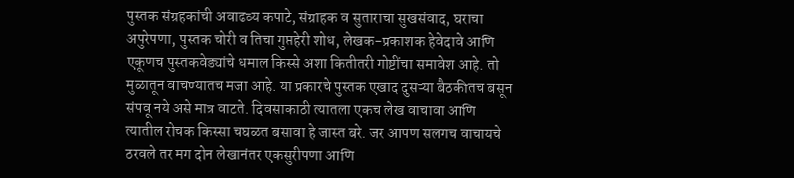पुस्तक संग्रहकांची अवाढव्य कपाटे, संग्राहक व सुताराचा सुखसंवाद, घराचा अपुरेपणा, पुस्तक चोरी व तिचा गुप्तहेरी शोध, लेखक-प्रकाशक हेवेदावे आणि एकूणच पुस्तकवेड्यांचे धमाल किस्से अशा कितीतरी गोष्टींचा समावेश आहे. तो मुळातून वाचण्यातच मजा आहे. या प्रकारचे पुस्तक एखाद दुसऱ्या बैठकीतच बसून संपवू नये असे मात्र वाटते. दिवसाकाठी त्यातला एकच लेख वाचावा आणि त्यातील रोचक किस्सा चघळत बसावा हे जास्त बरे. जर आपण सलगच वाचायचे ठरवले तर मग दोन लेखानंतर एकसुरीपणा आणि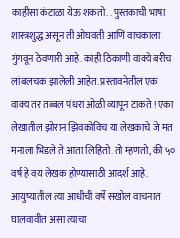काहीसा कंटाळा येऊ शकतो. . पुस्तकाची भाषा शास्त्रशुद्ध असून ती ओघवती आणि वाचकाला गुंगवून ठेवणारी आहे. काही ठिकाणी वाक्ये बरीच लांबलचक झालेली आहेत. प्रस्तावनेतील एक वाक्य तर तब्बल पंधरा ओळी व्यापून टाकते ! एका लेखातील झोरान झिवकोविच या लेखकाचे जे मत मनाला भिडले ते आता लिहितो. तो म्हणतो, की ५० वर्ष हे वय लेखक होण्यासाठी आदर्श आहे. आयुष्यातील त्या आधीची वर्षे सखोल वाचनात घालवावीत असा त्याचा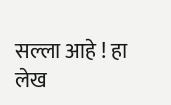सल्ला आहे ! हा लेख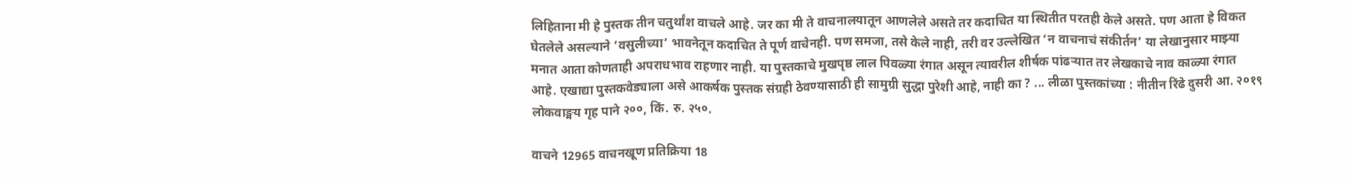लिहिताना मी हे पुस्तक तीन चतुर्थांश वाचले आहे. जर का मी ते वाचनालयातून आणलेले असते तर कदाचित या स्थितीत परतही केले असते. पण आता हे विकत घेतलेले असल्याने ‘वसुलीच्या’ भावनेतून कदाचित ते पूर्ण वाचेनही. पण समजा, तसे केले नाही, तरी वर उल्लेखित ‘न वाचनाचं संकीर्तन’ या लेखानुसार माझ्या मनात आता कोणताही अपराधभाव राहणार नाही. या पुस्तकाचे मुखपृष्ठ लाल पिवळ्या रंगात असून त्यावरील शीर्षक पांढऱ्यात तर लेखकाचे नाव काळ्या रंगात आहे. एखाद्या पुस्तकवेड्याला असे आकर्षक पुस्तक संग्रही ठेवण्यासाठी ही सामुग्री सुद्धा पुरेशी आहे, नाही का ? ... लीळा पुस्तकांच्या : नीतीन रिंढे दुसरी आ. २०१९ लोकवाङ्मय गृह पाने २००, किं. रु. २५०.

वाचने 12965 वाचनखूण प्रतिक्रिया 18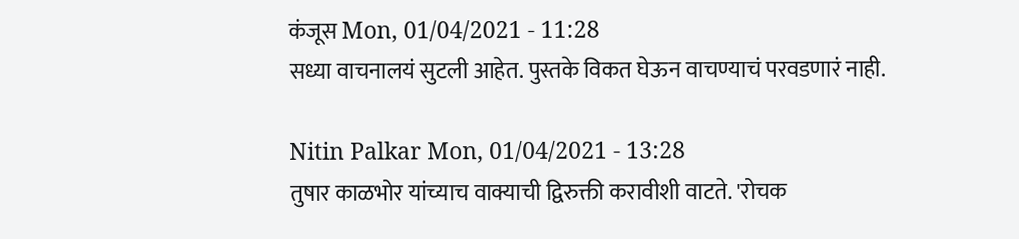कंजूस Mon, 01/04/2021 - 11:28
सध्या वाचनालयं सुटली आहेत. पुस्तके विकत घेऊन वाचण्याचं परवडणारं नाही.

Nitin Palkar Mon, 01/04/2021 - 13:28
तुषार काळभोर यांच्याच वाक्याची द्विरुक्ती करावीशी वाटते. 'रोचक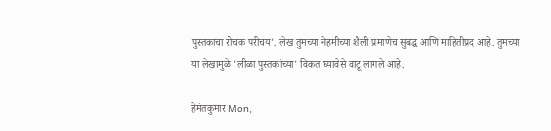पुस्तकाचा रोचक परीचय'. लेख तुमच्या नेहमीच्या शैली प्रमाणेच सुबद्ध आणि माहितीप्रद आहे. तुमच्या या लेखामुळे 'लीळा पुस्तकांच्या' विकत घ्यावेसे वाटू लागले आहे.

हेमंतकुमार Mon,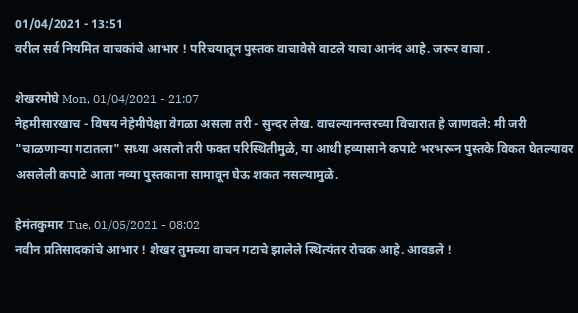01/04/2021 - 13:51
वरील सर्व नियमित वाचकांचे आभार ! परिचयातून पुस्तक वाचावेसे वाटले याचा आनंद आहे. जरूर वाचा .

शेखरमोघे Mon, 01/04/2021 - 21:07
नेहमीसारखाच - विषय नेहेमीपेक्षा वेगळा असला तरी - सुन्दर लेख. वाचल्यानन्तरच्या विचारात हे जाणवले: मी जरी "चाळणाऱ्या गटातला" सध्या असलो तरी फक्त परिस्थितीमुळे, या आधी हव्यासाने कपाटे भरभरून पुस्तके विकत घेतल्यावर असलेली कपाटे आता नव्या पुस्तकाना सामावून घेऊ शकत नसल्यामुळे.

हेमंतकुमार Tue, 01/05/2021 - 08:02
नवीन प्रतिसादकांचे आभार ! शेखर तुमच्या वाचन गटाचे झालेले स्थित्यंतर रोचक आहे. आवडले !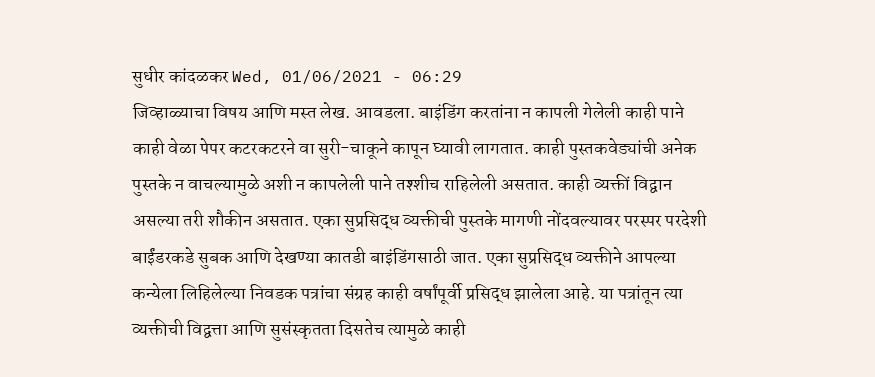सुधीर कांदळकर Wed, 01/06/2021 - 06:29
जिव्हाळ्याचा विषय आणि मस्त लेख. आवडला. बाइंडिंग करतांना न कापली गेलेली काही पाने काही वेळा पेपर कटरकटरने वा सुरी-चाकूने कापून घ्यावी लागतात. काही पुस्तकवेड्यांची अनेक पुस्तके न वाचल्यामुळे अशी न कापलेली पाने तश्शीच राहिलेली असतात. काही व्यक्तीं विद्वान असल्या तरी शौकीन असतात. एका सुप्रसिद्ध व्यक्तीची पुस्तके मागणी नोंदवल्यावर परस्पर परदेशी बाईंडरकडे सुबक आणि देखण्या कातडी बाइंडिंगसाठी जात. एका सुप्रसिद्ध व्यक्तीने आपल्या कन्येला लिहिलेल्या निवडक पत्रांचा संग्रह काही वर्षांपूर्वी प्रसिद्ध झालेला आहे. या पत्रांतून त्या व्यक्तीची विद्वत्ता आणि सुसंस्कृतता दिसतेच त्यामुळे काही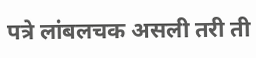पत्रे लांबलचक असली तरी ती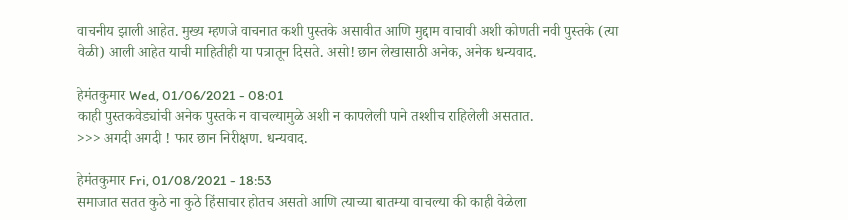वाचनीय झाली आहेत. मुख्य म्हणजे वाचनात कशी पुस्तके असावीत आणि मुद्दाम वाचावी अशी कोणती नवी पुस्तके (त्या वेळी) आली आहेत याची माहितीही या पत्रातून दिसते. असो! छान लेखासाठी अनेक, अनेक धन्यवाद.

हेमंतकुमार Wed, 01/06/2021 - 08:01
काही पुस्तकवेड्यांची अनेक पुस्तके न वाचल्यामुळे अशी न कापलेली पाने तश्शीच राहिलेली असतात.
>>> अगदी अगदी ! फार छान निरीक्षण. धन्यवाद.

हेमंतकुमार Fri, 01/08/2021 - 18:53
समाजात सतत कुठे ना कुठे हिंसाचार होतच असतो आणि त्याच्या बातम्या वाचल्या की काही वेळेला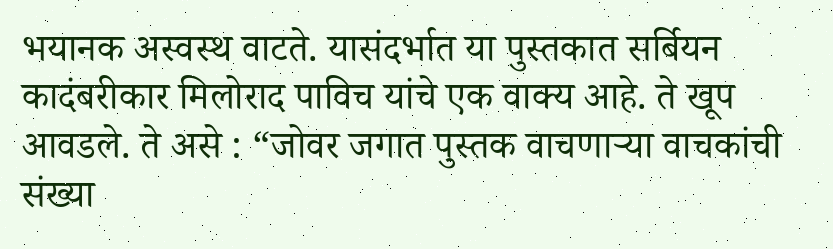भयानक अस्वस्थ वाटते. यासंदर्भात या पुस्तकात सर्बियन कादंबरीकार मिलोराद पाविच यांचे एक वाक्य आहे. ते खूप आवडले. ते असे : “जोवर जगात पुस्तक वाचणार्‍या वाचकांची संख्या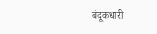बंदूकधारी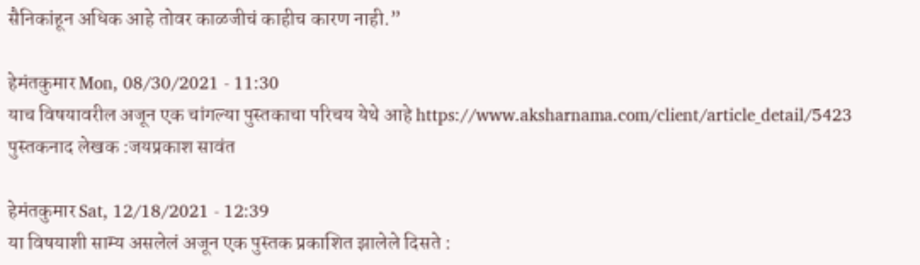सैनिकांहून अधिक आहे तोवर काळजीचं काहीच कारण नाही.”

हेमंतकुमार Mon, 08/30/2021 - 11:30
याच विषयावरील अजून एक चांगल्या पुस्तकाचा परिचय येथे आहे https://www.aksharnama.com/client/article_detail/5423 पुस्तकनाद लेखक :जयप्रकाश सावंत

हेमंतकुमार Sat, 12/18/2021 - 12:39
या विषयाशी साम्य असलेलं अजून एक पुस्तक प्रकाशित झालेले दिसते :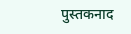पुस्तकनाद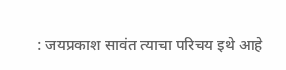: जयप्रकाश सावंत त्याचा परिचय इथे आहे